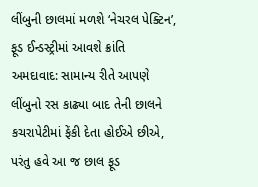લીંબુની છાલમાં મળશે ‘નેચરલ પેક્ટિન’, ફૂડ ઈન્ડસ્ટ્રીમાં આવશે ક્રાંતિ
અમદાવાદ: સામાન્ય રીતે આપણે લીંબુનો રસ કાઢ્યા બાદ તેની છાલને કચરાપેટીમાં ફેંકી દેતા હોઈએ છીએ, પરંતુ હવે આ જ છાલ ફૂડ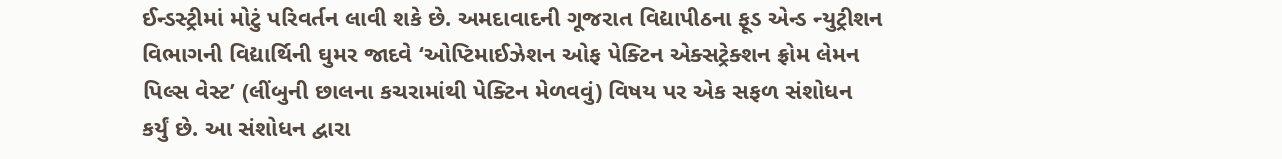ઈન્ડસ્ટ્રીમાં મોટું પરિવર્તન લાવી શકે છે. અમદાવાદની ગૂજરાત વિદ્યાપીઠના ફૂડ એન્ડ ન્યુટ્રીશન વિભાગની વિદ્યાર્થિની ઘુમર જાદવે ‘ઓપ્ટિમાઈઝેશન ઓફ પેક્ટિન એક્સટ્રેક્શન ફ્રોમ લેમન પિલ્સ વેસ્ટ’ (લીંબુની છાલના કચરામાંથી પેક્ટિન મેળવવું) વિષય પર એક સફળ સંશોધન કર્યું છે. આ સંશોધન દ્વારા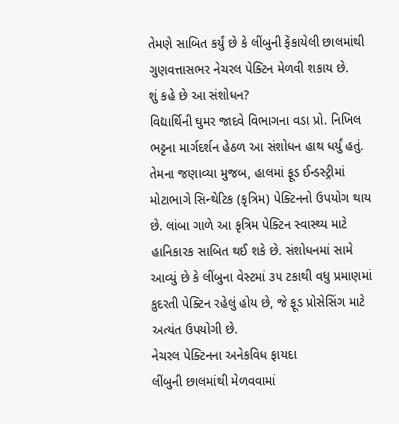તેમણે સાબિત કર્યું છે કે લીંબુની ફેંકાયેલી છાલમાંથી ગુણવત્તાસભર નેચરલ પેક્ટિન મેળવી શકાય છે.
શું કહે છે આ સંશોધન?
વિદ્યાર્થિની ઘુમર જાદવે વિભાગના વડા પ્રો. નિખિલ ભટ્ટના માર્ગદર્શન હેઠળ આ સંશોધન હાથ ધર્યું હતું. તેમના જણાવ્યા મુજબ, હાલમાં ફૂડ ઈન્ડસ્ટ્રીમાં મોટાભાગે સિન્થેટિક (કૃત્રિમ) પેક્ટિનનો ઉપયોગ થાય છે. લાંબા ગાળે આ કૃત્રિમ પેક્ટિન સ્વાસ્થ્ય માટે હાનિકારક સાબિત થઈ શકે છે. સંશોધનમાં સામે આવ્યું છે કે લીંબુના વેસ્ટમાં ૩૫ ટકાથી વધુ પ્રમાણમાં કુદરતી પેક્ટિન રહેલું હોય છે, જે ફૂડ પ્રોસેસિંગ માટે અત્યંત ઉપયોગી છે.
નેચરલ પેક્ટિનના અનેકવિધ ફાયદા
લીંબુની છાલમાંથી મેળવવામાં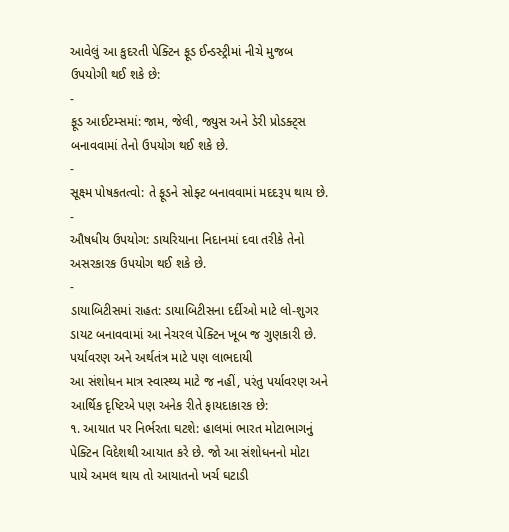આવેલું આ કુદરતી પેક્ટિન ફૂડ ઈન્ડસ્ટ્રીમાં નીચે મુજબ ઉપયોગી થઈ શકે છે:
-
ફૂડ આઈટમ્સમાં: જામ, જેલી, જ્યુસ અને ડેરી પ્રોડક્ટ્સ બનાવવામાં તેનો ઉપયોગ થઈ શકે છે.
-
સૂક્ષ્મ પોષકતત્વો: તે ફૂડને સોફ્ટ બનાવવામાં મદદરૂપ થાય છે.
-
ઔષધીય ઉપયોગ: ડાયરિયાના નિદાનમાં દવા તરીકે તેનો અસરકારક ઉપયોગ થઈ શકે છે.
-
ડાયાબિટીસમાં રાહત: ડાયાબિટીસના દર્દીઓ માટે લો-શુગર ડાયટ બનાવવામાં આ નેચરલ પેક્ટિન ખૂબ જ ગુણકારી છે.
પર્યાવરણ અને અર્થતંત્ર માટે પણ લાભદાયી
આ સંશોધન માત્ર સ્વાસ્થ્ય માટે જ નહીં, પરંતુ પર્યાવરણ અને આર્થિક દૃષ્ટિએ પણ અનેક રીતે ફાયદાકારક છે:
૧. આયાત પર નિર્ભરતા ઘટશે: હાલમાં ભારત મોટાભાગનું પેક્ટિન વિદેશથી આયાત કરે છે. જો આ સંશોધનનો મોટા પાયે અમલ થાય તો આયાતનો ખર્ચ ઘટાડી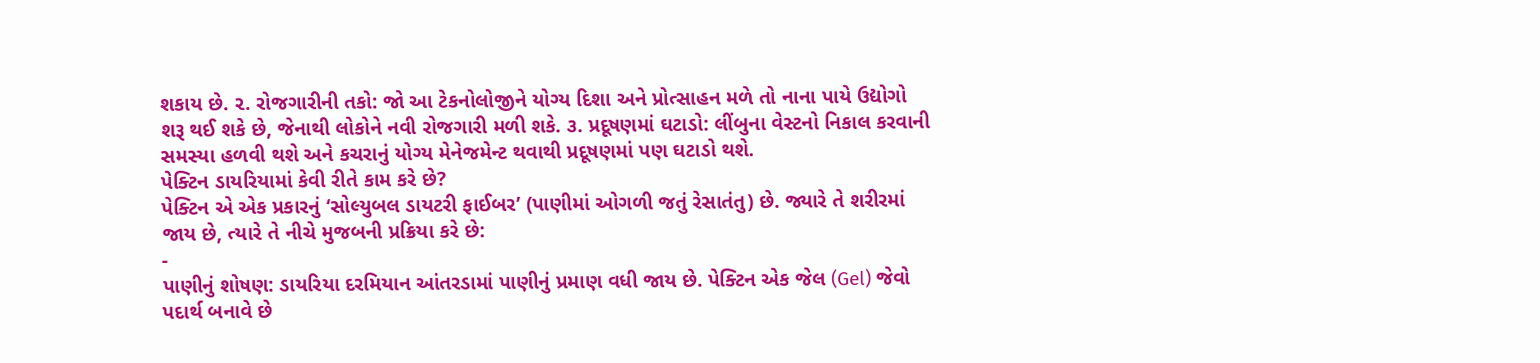શકાય છે. ૨. રોજગારીની તકો: જો આ ટેકનોલોજીને યોગ્ય દિશા અને પ્રોત્સાહન મળે તો નાના પાયે ઉદ્યોગો શરૂ થઈ શકે છે, જેનાથી લોકોને નવી રોજગારી મળી શકે. ૩. પ્રદૂષણમાં ઘટાડો: લીંબુના વેસ્ટનો નિકાલ કરવાની સમસ્યા હળવી થશે અને કચરાનું યોગ્ય મેનેજમેન્ટ થવાથી પ્રદૂષણમાં પણ ઘટાડો થશે.
પેક્ટિન ડાયરિયામાં કેવી રીતે કામ કરે છે?
પેક્ટિન એ એક પ્રકારનું ‘સોલ્યુબલ ડાયટરી ફાઈબર’ (પાણીમાં ઓગળી જતું રેસાતંતુ) છે. જ્યારે તે શરીરમાં જાય છે, ત્યારે તે નીચે મુજબની પ્રક્રિયા કરે છે:
-
પાણીનું શોષણ: ડાયરિયા દરમિયાન આંતરડામાં પાણીનું પ્રમાણ વધી જાય છે. પેક્ટિન એક જેલ (Gel) જેવો પદાર્થ બનાવે છે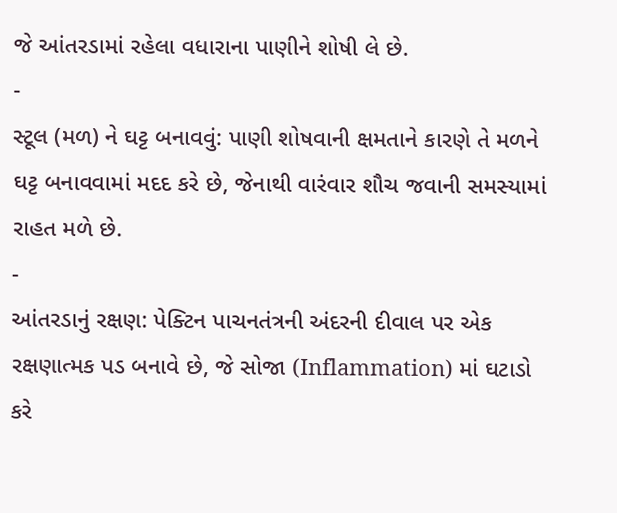જે આંતરડામાં રહેલા વધારાના પાણીને શોષી લે છે.
-
સ્ટૂલ (મળ) ને ઘટ્ટ બનાવવું: પાણી શોષવાની ક્ષમતાને કારણે તે મળને ઘટ્ટ બનાવવામાં મદદ કરે છે, જેનાથી વારંવાર શૌચ જવાની સમસ્યામાં રાહત મળે છે.
-
આંતરડાનું રક્ષણ: પેક્ટિન પાચનતંત્રની અંદરની દીવાલ પર એક રક્ષણાત્મક પડ બનાવે છે, જે સોજા (Inflammation) માં ઘટાડો કરે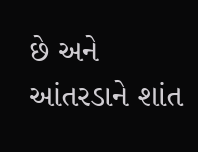છે અને આંતરડાને શાંત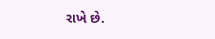રાખે છે.